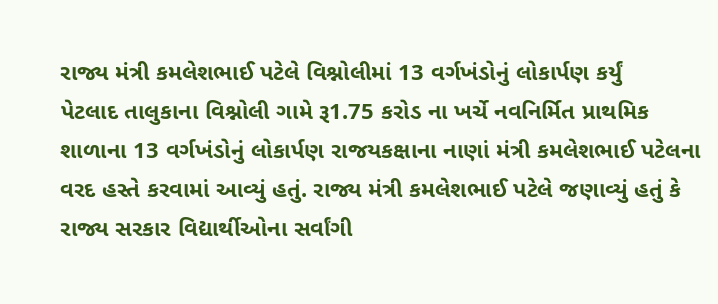રાજ્ય મંત્રી કમલેશભાઈ પટેલે વિશ્નોલીમાં 13 વર્ગખંડોનું લોકાર્પણ કર્યું
પેટલાદ તાલુકાના વિશ્નોલી ગામે રૂ1.75 કરોડ ના ખર્ચે નવનિર્મિત પ્રાથમિક શાળાના 13 વર્ગખંડોનું લોકાર્પણ રાજયકક્ષાના નાણાં મંત્રી કમલેશભાઈ પટેલના વરદ હસ્તે કરવામાં આવ્યું હતું. રાજ્ય મંત્રી કમલેશભાઈ પટેલે જણાવ્યું હતું કે રાજ્ય સરકાર વિદ્યાર્થીઓના સર્વાંગી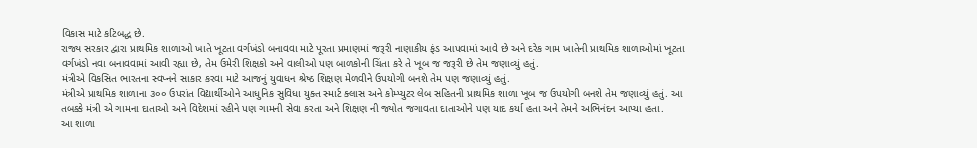વિકાસ માટે કટિબદ્ધ છે.
રાજ્ય સરકાર દ્વારા પ્રાથમિક શાળાઓ ખાતે ખૂટતા વર્ગખંડો બનાવવા માટે પૂરતા પ્રમાણમાં જરૂરી નાણાકીય ફંડ આપવામાં આવે છે અને દરેક ગામ ખાતેની પ્રાથમિક શાળાઓમાં ખૂટતા વર્ગખંડો નવા બનાવવામાં આવી રહ્યા છે, તેમ ઉમેરી શિક્ષકો અને વાલીઓ પણ બાળકોની ચિંતા કરે તે ખૂબ જ જરૂરી છે તેમ જણાવ્યું હતું.
મંત્રીએ વિકસિત ભારતના સ્વપ્નને સાકાર કરવા માટે આજનું યુવાધન શ્રેષ્ઠ શિક્ષણ મેળવીને ઉપયોગી બનશે તેમ પણ જણાવ્યું હતું.
મંત્રીએ પ્રાથમિક શાળાના ૩૦૦ ઉપરાંત વિદ્યાર્થીઓને આધુનિક સુવિધા યુક્ત સ્માર્ટ ક્લાસ અને કોમ્પ્યુટર લેબ સહિતની પ્રાથમિક શાળા ખૂબ જ ઉપયોગી બનશે તેમ જણાવ્યું હતું. આ તબક્કે મંત્રી એ ગામના દાતાઓ અને વિદેશમાં રહીને પણ ગામની સેવા કરતા અને શિક્ષણ ની જ્યોત જગાવતા દાતાઓને પણ યાદ કર્યા હતા અને તેમને અભિનંદન આપ્યા હતા.
આ શાળા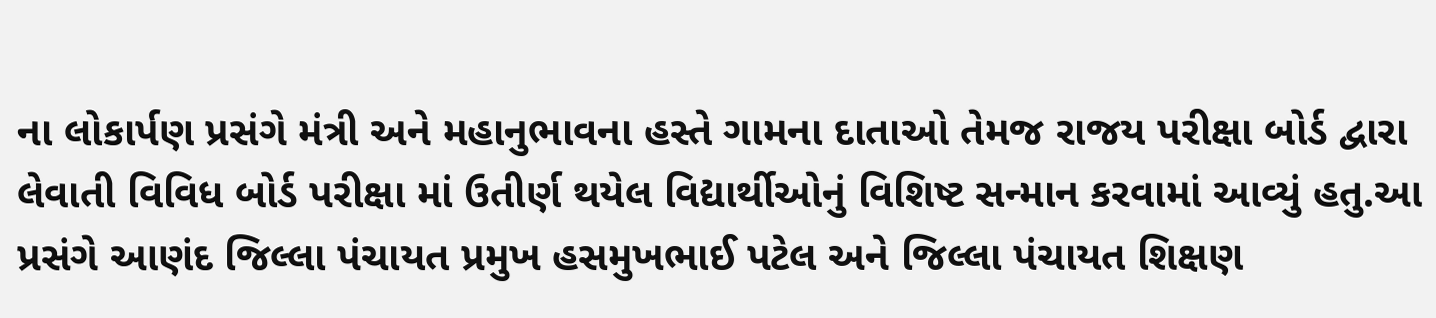ના લોકાર્પણ પ્રસંગે મંત્રી અને મહાનુભાવના હસ્તે ગામના દાતાઓ તેમજ રાજય પરીક્ષા બોર્ડ દ્વારા લેવાતી વિવિધ બોર્ડ પરીક્ષા માં ઉતીર્ણ થયેલ વિદ્યાર્થીઓનું વિશિષ્ટ સન્માન કરવામાં આવ્યું હતુ.આ પ્રસંગે આણંદ જિલ્લા પંચાયત પ્રમુખ હસમુખભાઈ પટેલ અને જિલ્લા પંચાયત શિક્ષણ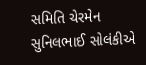સમિતિ ચેરમેન સુનિલભાઈ સોલંકીએ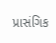પ્રાસંગિક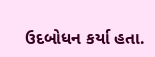ઉદબોધન કર્યા હતા.